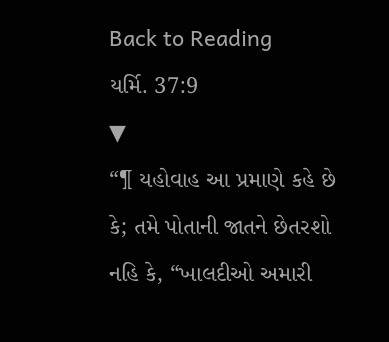Back to Reading
યર્મિ. 37:9
▼
“¶ યહોવાહ આ પ્રમાણે કહે છે કે; તમે પોતાની જાતને છેતરશો નહિ કે, “ખાલદીઓ અમારી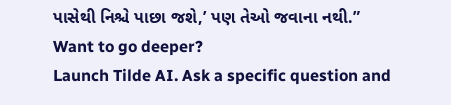પાસેથી નિશ્ચે પાછા જશે,’ પણ તેઓ જવાના નથી.”
Want to go deeper?
Launch Tilde AI. Ask a specific question and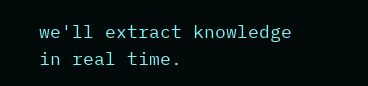we'll extract knowledge in real time.